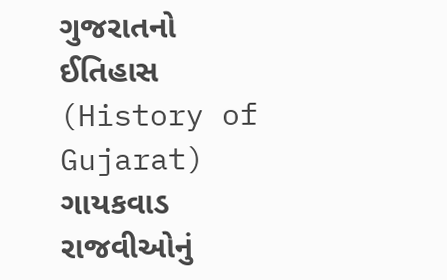ગુજરાતનો ઈતિહાસ (History of Gujarat) ગાયકવાડ રાજવીઓનું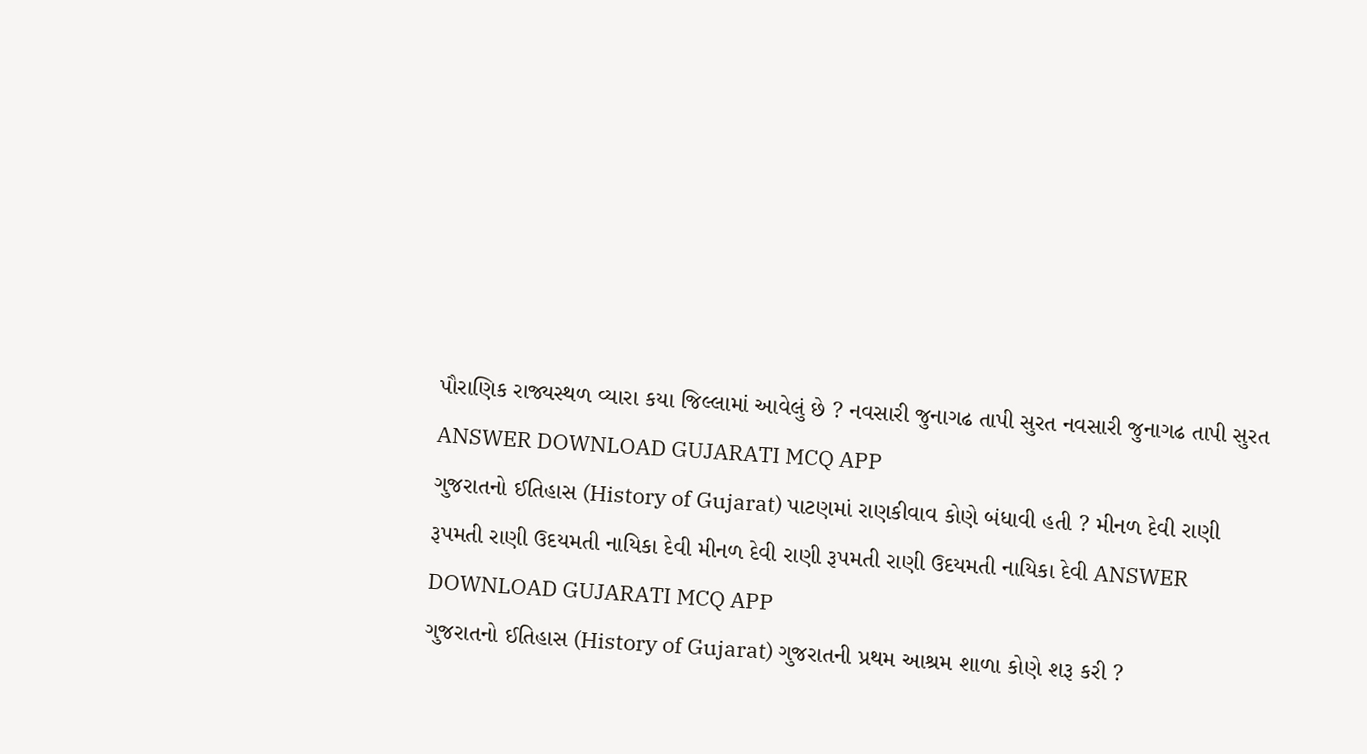પૌરાણિક રાજ્યસ્થળ વ્યારા કયા જિલ્લામાં આવેલું છે ? નવસારી જુનાગઢ તાપી સુરત નવસારી જુનાગઢ તાપી સુરત ANSWER DOWNLOAD GUJARATI MCQ APP
ગુજરાતનો ઈતિહાસ (History of Gujarat) પાટણમાં રાણકીવાવ કોણે બંધાવી હતી ? મીનળ દેવી રાણી રૂપમતી રાણી ઉદયમતી નાયિકા દેવી મીનળ દેવી રાણી રૂપમતી રાણી ઉદયમતી નાયિકા દેવી ANSWER DOWNLOAD GUJARATI MCQ APP
ગુજરાતનો ઈતિહાસ (History of Gujarat) ગુજરાતની પ્રથમ આશ્રમ શાળા કોણે શરૂ કરી ?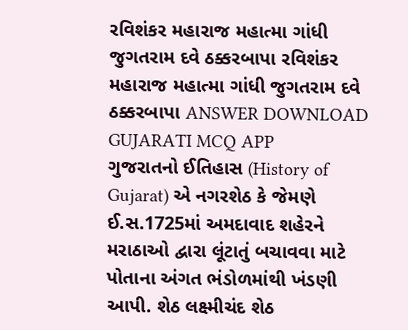રવિશંકર મહારાજ મહાત્મા ગાંધી જુગતરામ દવે ઠક્કરબાપા રવિશંકર મહારાજ મહાત્મા ગાંધી જુગતરામ દવે ઠક્કરબાપા ANSWER DOWNLOAD GUJARATI MCQ APP
ગુજરાતનો ઈતિહાસ (History of Gujarat) એ નગરશેઠ કે જેમણે ઈ.સ.1725માં અમદાવાદ શહેરને મરાઠાઓ દ્વારા લૂંટાતું બચાવવા માટે પોતાના અંગત ભંડોળમાંથી ખંડણી આપી. શેઠ લક્ષ્મીચંદ શેઠ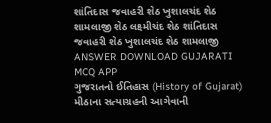શાંતિદાસ જવાહરી શેઠ ખુશાલચંદ શેઠ શામલાજી શેઠ લક્ષ્મીચંદ શેઠ શાંતિદાસ જવાહરી શેઠ ખુશાલચંદ શેઠ શામલાજી ANSWER DOWNLOAD GUJARATI MCQ APP
ગુજરાતનો ઈતિહાસ (History of Gujarat) મીઠાના સત્યાગ્રહની આગેવાની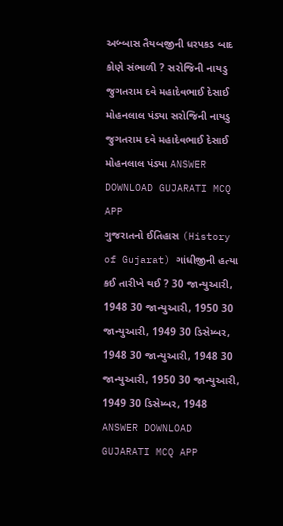અબ્બાસ તૈયબજીની ધરપકડ બાદ કોણે સંભાળી ? સરોજિની નાયડુ જુગતરામ દવે મહાદેવભાઈ દેસાઈ મોહનલાલ પંડ્યા સરોજિની નાયડુ જુગતરામ દવે મહાદેવભાઈ દેસાઈ મોહનલાલ પંડ્યા ANSWER DOWNLOAD GUJARATI MCQ APP
ગુજરાતનો ઈતિહાસ (History of Gujarat) ગાંધીજીની હત્યા કઈ તારીખે થઈ ? 30 જાન્યુઆરી, 1948 30 જાન્યુઆરી, 1950 30 જાન્યુઆરી, 1949 30 ડિસેમ્બર, 1948 30 જાન્યુઆરી, 1948 30 જાન્યુઆરી, 1950 30 જાન્યુઆરી, 1949 30 ડિસેમ્બર, 1948 ANSWER DOWNLOAD GUJARATI MCQ APP